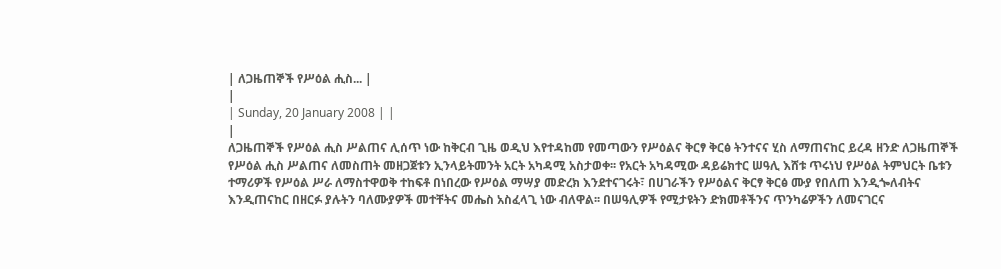| ለጋዜጠኞች የሥዕል ሒስ... |
|
| Sunday, 20 January 2008 | |
|
ለጋዜጠኞች የሥዕል ሒስ ሥልጠና ሊሰጥ ነው ከቅርብ ጊዜ ወዲህ እየተዳከመ የመጣውን የሥዕልና ቅርፃ ቅርፅ ትንተናና ሂስ ለማጠናከር ይረዳ ዘንድ ለጋዜጠኞች የሥዕል ሒስ ሥልጠና ለመስጠት መዘጋጀቱን ኢንላይትመንት አርት አካዳሚ አስታወቀ፡፡ የአርት አካዳሚው ዳይሬክተር ሠዓሊ እሸቱ ጥሩነህ የሥዕል ትምህርት ቤቱን ተማሪዎች የሥዕል ሥራ ለማስተዋወቅ ተከፍቶ በነበረው የሥዕል ማሣያ መድረክ እንደተናገሩት፣ በሀገራችን የሥዕልና ቅርፃ ቅርፅ ሙያ የበለጠ እንዲጐለብትና እንዲጠናከር በዘርፉ ያሉትን ባለሙያዎች መተቸትና መሔስ አስፈላጊ ነው ብለዋል፡፡ በሠዓሊዎች የሚታዩትን ድክመቶችንና ጥንካሬዎችን ለመናገርና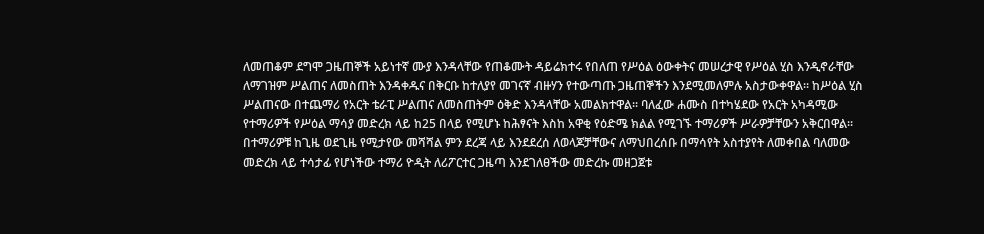ለመጠቆም ደግሞ ጋዜጠኞች አይነተኛ ሙያ እንዳላቸው የጠቆሙት ዳይሬክተሩ የበለጠ የሥዕል ዕውቀትና መሠረታዊ የሥዕል ሂስ እንዲኖራቸው ለማገዝም ሥልጠና ለመስጠት እንዳቀዱና በቅርቡ ከተለያየ መገናኛ ብዙሃን የተውጣጡ ጋዜጠኞችን እንደሚመለምሉ አስታውቀዋል፡፡ ከሥዕል ሂስ ሥልጠናው በተጨማሪ የአርት ቴራፒ ሥልጠና ለመስጠትም ዕቅድ እንዳላቸው አመልክተዋል፡፡ ባለፈው ሐሙስ በተካሄደው የአርት አካዳሚው የተማሪዎች የሥዕል ማሳያ መድረክ ላይ ከ25 በላይ የሚሆኑ ከሕፃናት እስከ አዋቂ የዕድሜ ክልል የሚገኙ ተማሪዎች ሥራዎቻቸውን አቅርበዋል፡፡ በተማሪዎቹ ከጊዜ ወደጊዜ የሚታየው መሻሻል ምን ደረጃ ላይ እንደደረሰ ለወላጆቻቸውና ለማህበረሰቡ በማሳየት አስተያየት ለመቀበል ባለመው መድረክ ላይ ተሳታፊ የሆነችው ተማሪ ዮዲት ለሪፖርተር ጋዜጣ እንደገለፀችው መድረኩ መዘጋጀቱ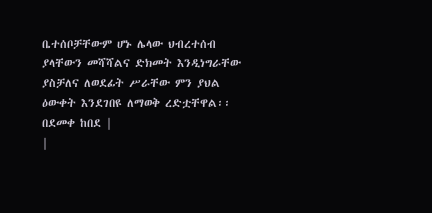ቤተሰቦቻቸውም ሆኑ ሌላው ህብረተሰብ ያላቸውን መሻሻልና ድክመት እንዲነግራቸው ያስቻለና ለወደፊት ሥራቸው ምን ያህል ዕውቀት እንደገበዩ ለማወቅ ረድቷቸዋል፡፡ በደመቀ ከበደ |
|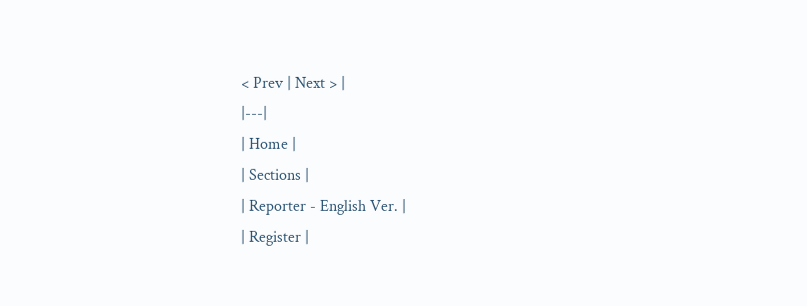< Prev | Next > |
|---|
| Home |
| Sections |
| Reporter - English Ver. |
| Register |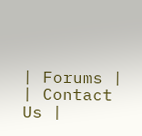| Forums |
| Contact Us |